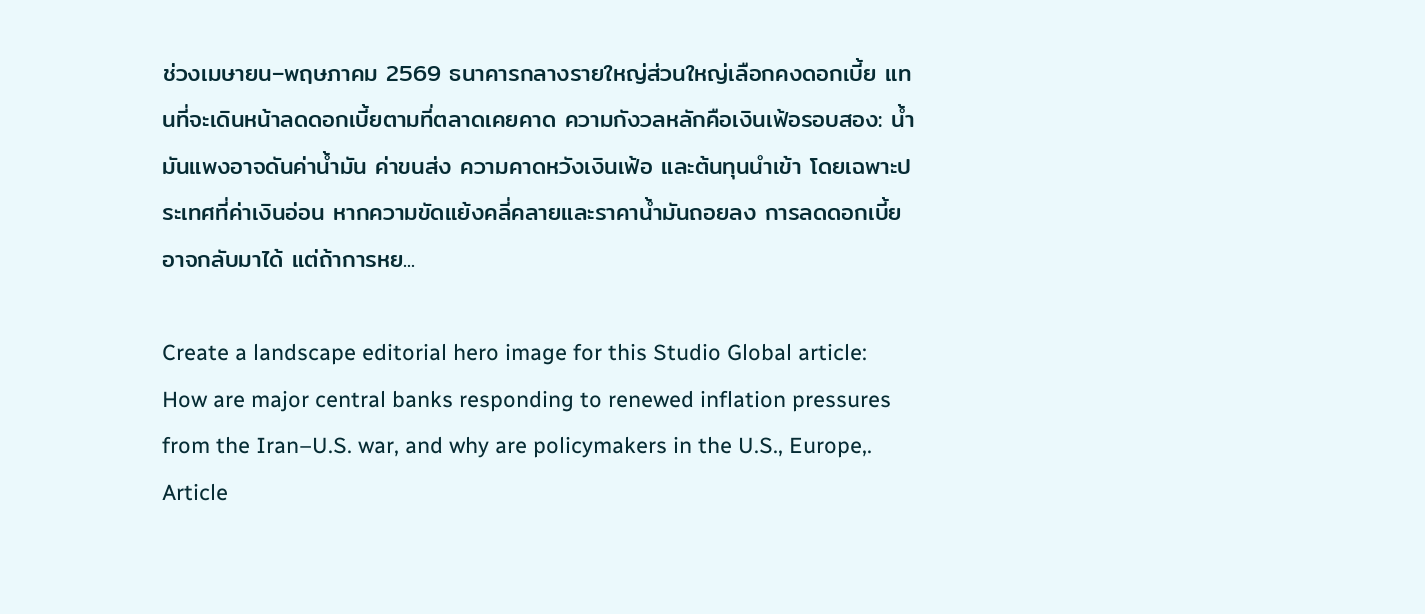ช่วงเมษายน–พฤษภาคม 2569 ธนาคารกลางรายใหญ่ส่วนใหญ่เลือกคงดอกเบี้ย แทนที่จะเดินหน้าลดดอกเบี้ยตามที่ตลาดเคยคาด ความกังวลหลักคือเงินเฟ้อรอบสอง: น้ำมันแพงอาจดันค่าน้ำมัน ค่าขนส่ง ความคาดหวังเงินเฟ้อ และต้นทุนนำเข้า โดยเฉพาะประเทศที่ค่าเงินอ่อน หากความขัดแย้งคลี่คลายและราคาน้ำมันถอยลง การลดดอกเบี้ยอาจกลับมาได้ แต่ถ้าการหย...

Create a landscape editorial hero image for this Studio Global article: How are major central banks responding to renewed inflation pressures from the Iran–U.S. war, and why are policymakers in the U.S., Europe,. Article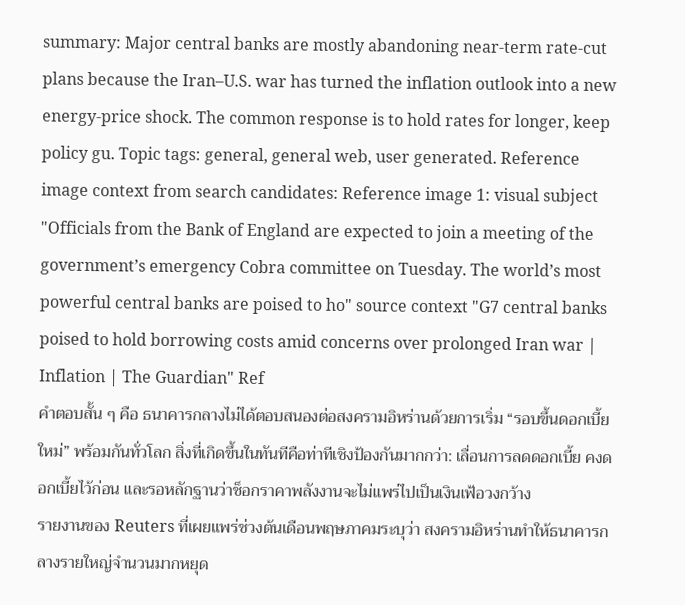summary: Major central banks are mostly abandoning near-term rate-cut plans because the Iran–U.S. war has turned the inflation outlook into a new energy-price shock. The common response is to hold rates for longer, keep policy gu. Topic tags: general, general web, user generated. Reference image context from search candidates: Reference image 1: visual subject "Officials from the Bank of England are expected to join a meeting of the government’s emergency Cobra committee on Tuesday. The world’s most powerful central banks are poised to ho" source context "G7 central banks poised to hold borrowing costs amid concerns over prolonged Iran war | Inflation | The Guardian" Ref
คำตอบสั้น ๆ คือ ธนาคารกลางไม่ได้ตอบสนองต่อสงครามอิหร่านด้วยการเริ่ม “รอบขึ้นดอกเบี้ยใหม่” พร้อมกันทั่วโลก สิ่งที่เกิดขึ้นในทันทีคือท่าทีเชิงป้องกันมากกว่า: เลื่อนการลดดอกเบี้ย คงดอกเบี้ยไว้ก่อน และรอหลักฐานว่าช็อกราคาพลังงานจะไม่แพร่ไปเป็นเงินเฟ้อวงกว้าง
รายงานของ Reuters ที่เผยแพร่ช่วงต้นเดือนพฤษภาคมระบุว่า สงครามอิหร่านทำให้ธนาคารกลางรายใหญ่จำนวนมากหยุด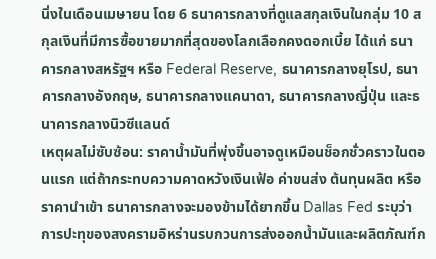นิ่งในเดือนเมษายน โดย 6 ธนาคารกลางที่ดูแลสกุลเงินในกลุ่ม 10 สกุลเงินที่มีการซื้อขายมากที่สุดของโลกเลือกคงดอกเบี้ย ได้แก่ ธนาคารกลางสหรัฐฯ หรือ Federal Reserve, ธนาคารกลางยุโรป, ธนาคารกลางอังกฤษ, ธนาคารกลางแคนาดา, ธนาคารกลางญี่ปุ่น และธนาคารกลางนิวซีแลนด์
เหตุผลไม่ซับซ้อน: ราคาน้ำมันที่พุ่งขึ้นอาจดูเหมือนช็อกชั่วคราวในตอนแรก แต่ถ้ากระทบความคาดหวังเงินเฟ้อ ค่าขนส่ง ต้นทุนผลิต หรือราคานำเข้า ธนาคารกลางจะมองข้ามได้ยากขึ้น Dallas Fed ระบุว่า การปะทุของสงครามอิหร่านรบกวนการส่งออกน้ำมันและผลิตภัณฑ์ก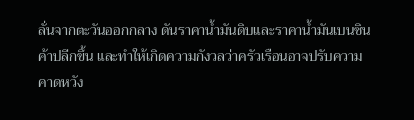ลั่นจากตะวันออกกลาง ดันราคาน้ำมันดิบและราคาน้ำมันเบนซินค้าปลีกขึ้น และทำให้เกิดความกังวลว่าครัวเรือนอาจปรับความคาดหวัง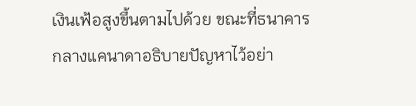เงินเฟ้อสูงขึ้นตามไปด้วย ขณะที่ธนาคารกลางแคนาดาอธิบายปัญหาไว้อย่า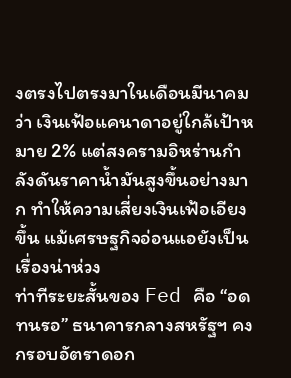งตรงไปตรงมาในเดือนมีนาคมว่า เงินเฟ้อแคนาดาอยู่ใกล้เป้าหมาย 2% แต่สงครามอิหร่านกำลังดันราคาน้ำมันสูงขึ้นอย่างมาก ทำให้ความเสี่ยงเงินเฟ้อเอียงขึ้น แม้เศรษฐกิจอ่อนแอยังเป็นเรื่องน่าห่วง
ท่าทีระยะสั้นของ Fed คือ “อดทนรอ” ธนาคารกลางสหรัฐฯ คงกรอบอัตราดอก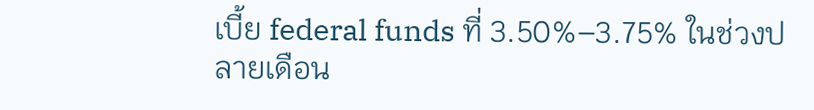เบี้ย federal funds ที่ 3.50%–3.75% ในช่วงปลายเดือน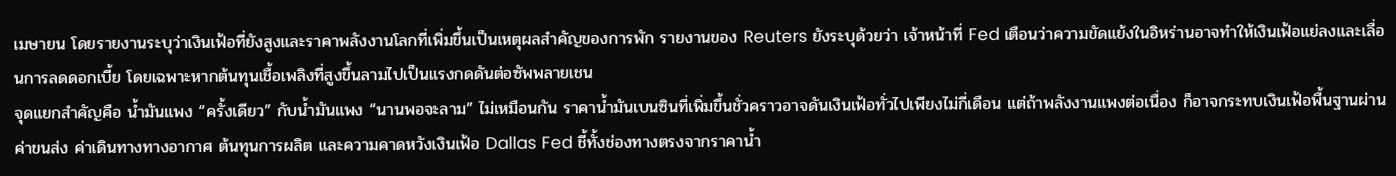เมษายน โดยรายงานระบุว่าเงินเฟ้อที่ยังสูงและราคาพลังงานโลกที่เพิ่มขึ้นเป็นเหตุผลสำคัญของการพัก รายงานของ Reuters ยังระบุด้วยว่า เจ้าหน้าที่ Fed เตือนว่าความขัดแย้งในอิหร่านอาจทำให้เงินเฟ้อแย่ลงและเลื่อนการลดดอกเบี้ย โดยเฉพาะหากต้นทุนเชื้อเพลิงที่สูงขึ้นลามไปเป็นแรงกดดันต่อซัพพลายเชน
จุดแยกสำคัญคือ น้ำมันแพง “ครั้งเดียว” กับน้ำมันแพง “นานพอจะลาม” ไม่เหมือนกัน ราคาน้ำมันเบนซินที่เพิ่มขึ้นชั่วคราวอาจดันเงินเฟ้อทั่วไปเพียงไม่กี่เดือน แต่ถ้าพลังงานแพงต่อเนื่อง ก็อาจกระทบเงินเฟ้อพื้นฐานผ่านค่าขนส่ง ค่าเดินทางทางอากาศ ต้นทุนการผลิต และความคาดหวังเงินเฟ้อ Dallas Fed ชี้ทั้งช่องทางตรงจากราคาน้ำ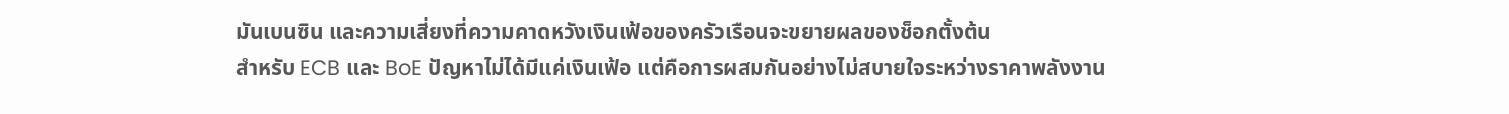มันเบนซิน และความเสี่ยงที่ความคาดหวังเงินเฟ้อของครัวเรือนจะขยายผลของช็อกตั้งต้น
สำหรับ ECB และ BoE ปัญหาไม่ได้มีแค่เงินเฟ้อ แต่คือการผสมกันอย่างไม่สบายใจระหว่างราคาพลังงาน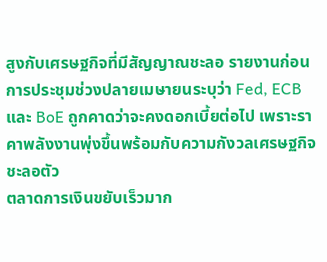สูงกับเศรษฐกิจที่มีสัญญาณชะลอ รายงานก่อนการประชุมช่วงปลายเมษายนระบุว่า Fed, ECB และ BoE ถูกคาดว่าจะคงดอกเบี้ยต่อไป เพราะราคาพลังงานพุ่งขึ้นพร้อมกับความกังวลเศรษฐกิจชะลอตัว
ตลาดการเงินขยับเร็วมาก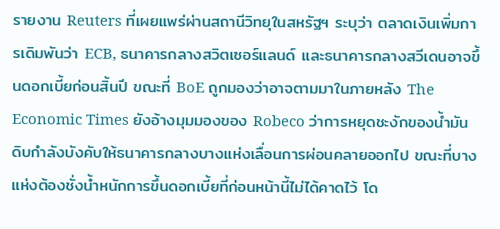รายงาน Reuters ที่เผยแพร่ผ่านสถานีวิทยุในสหรัฐฯ ระบุว่า ตลาดเงินเพิ่มการเดิมพันว่า ECB, ธนาคารกลางสวิตเซอร์แลนด์ และธนาคารกลางสวีเดนอาจขึ้นดอกเบี้ยก่อนสิ้นปี ขณะที่ BoE ถูกมองว่าอาจตามมาในภายหลัง The Economic Times ยังอ้างมุมมองของ Robeco ว่าการหยุดชะงักของน้ำมันดิบกำลังบังคับให้ธนาคารกลางบางแห่งเลื่อนการผ่อนคลายออกไป ขณะที่บางแห่งต้องชั่งน้ำหนักการขึ้นดอกเบี้ยที่ก่อนหน้านี้ไม่ได้คาดไว้ โด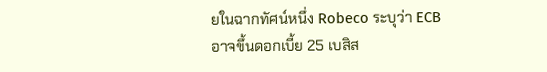ยในฉากทัศน์หนึ่ง Robeco ระบุว่า ECB อาจขึ้นดอกเบี้ย 25 เบสิส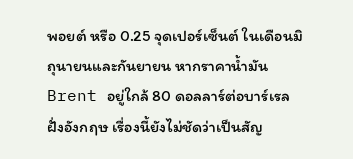พอยต์ หรือ 0.25 จุดเปอร์เซ็นต์ ในเดือนมิถุนายนและกันยายน หากราคาน้ำมัน Brent อยู่ใกล้ 80 ดอลลาร์ต่อบาร์เรล
ฝั่งอังกฤษ เรื่องนี้ยังไม่ชัดว่าเป็นสัญ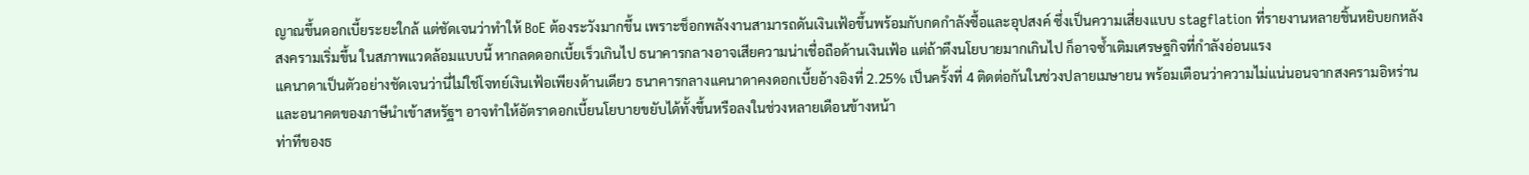ญาณขึ้นดอกเบี้ยระยะใกล้ แต่ชัดเจนว่าทำให้ BoE ต้องระวังมากขึ้น เพราะช็อกพลังงานสามารถดันเงินเฟ้อขึ้นพร้อมกับกดกำลังซื้อและอุปสงค์ ซึ่งเป็นความเสี่ยงแบบ stagflation ที่รายงานหลายชิ้นหยิบยกหลังสงครามเริ่มขึ้น ในสภาพแวดล้อมแบบนี้ หากลดดอกเบี้ยเร็วเกินไป ธนาคารกลางอาจเสียความน่าเชื่อถือด้านเงินเฟ้อ แต่ถ้าตึงนโยบายมากเกินไป ก็อาจซ้ำเติมเศรษฐกิจที่กำลังอ่อนแรง
แคนาดาเป็นตัวอย่างชัดเจนว่านี่ไม่ใช่โจทย์เงินเฟ้อเพียงด้านเดียว ธนาคารกลางแคนาดาคงดอกเบี้ยอ้างอิงที่ 2.25% เป็นครั้งที่ 4 ติดต่อกันในช่วงปลายเมษายน พร้อมเตือนว่าความไม่แน่นอนจากสงครามอิหร่านและอนาคตของภาษีนำเข้าสหรัฐฯ อาจทำให้อัตราดอกเบี้ยนโยบายขยับได้ทั้งขึ้นหรือลงในช่วงหลายเดือนข้างหน้า
ท่าทีของธ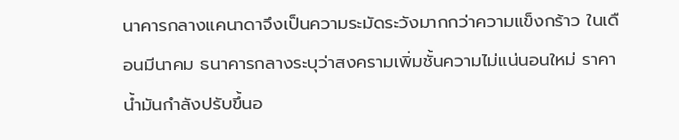นาคารกลางแคนาดาจึงเป็นความระมัดระวังมากกว่าความแข็งกร้าว ในเดือนมีนาคม ธนาคารกลางระบุว่าสงครามเพิ่มชั้นความไม่แน่นอนใหม่ ราคาน้ำมันกำลังปรับขึ้นอ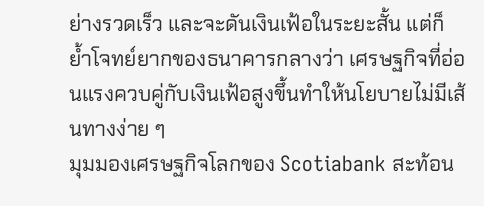ย่างรวดเร็ว และจะดันเงินเฟ้อในระยะสั้น แต่ก็ย้ำโจทย์ยากของธนาคารกลางว่า เศรษฐกิจที่อ่อนแรงควบคู่กับเงินเฟ้อสูงขึ้นทำให้นโยบายไม่มีเส้นทางง่าย ๆ
มุมมองเศรษฐกิจโลกของ Scotiabank สะท้อน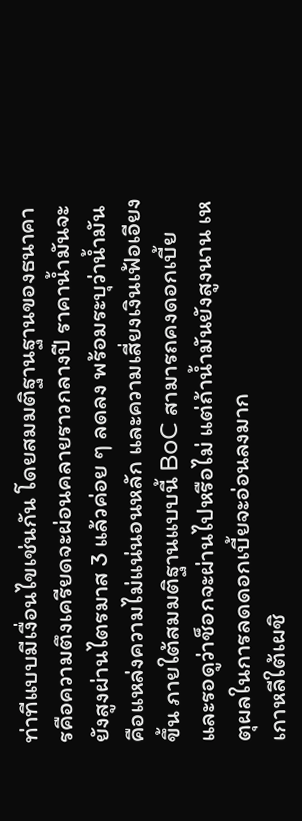ท่าทีแบบมีเงื่อนไขเช่นกัน โดยสมมติฐานฐานของธนาคารคือความตึงเครียดจะผ่อนคลายราวกลางปี ราคาน้ำมันจะยังสูงผ่านไตรมาส 3 แล้วค่อย ๆ ลดลง พร้อมระบุว่าน้ำมันคือแหล่งความไม่แน่นอนหลัก และความเสี่ยงเงินเฟ้อเอียงขึ้น ภายใต้สมมติฐานแบบนี้ BoC สามารถคงดอกเบี้ยและรอดูว่าช็อกจะผ่านไปหรือไม่ แต่ถ้าน้ำมันยังสูงนาน เหตุผลในการลดดอกเบี้ยจะอ่อนลงมาก
เกาหลีใต้เผชิ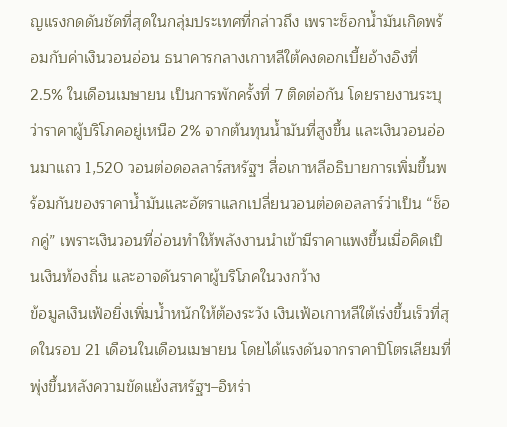ญแรงกดดันชัดที่สุดในกลุ่มประเทศที่กล่าวถึง เพราะช็อกน้ำมันเกิดพร้อมกับค่าเงินวอนอ่อน ธนาคารกลางเกาหลีใต้คงดอกเบี้ยอ้างอิงที่ 2.5% ในเดือนเมษายน เป็นการพักครั้งที่ 7 ติดต่อกัน โดยรายงานระบุว่าราคาผู้บริโภคอยู่เหนือ 2% จากต้นทุนน้ำมันที่สูงขึ้น และเงินวอนอ่อนมาแถว 1,520 วอนต่อดอลลาร์สหรัฐฯ สื่อเกาหลีอธิบายการเพิ่มขึ้นพร้อมกันของราคาน้ำมันและอัตราแลกเปลี่ยนวอนต่อดอลลาร์ว่าเป็น “ช็อกคู่” เพราะเงินวอนที่อ่อนทำให้พลังงานนำเข้ามีราคาแพงขึ้นเมื่อคิดเป็นเงินท้องถิ่น และอาจดันราคาผู้บริโภคในวงกว้าง
ข้อมูลเงินเฟ้อยิ่งเพิ่มน้ำหนักให้ต้องระวัง เงินเฟ้อเกาหลีใต้เร่งขึ้นเร็วที่สุดในรอบ 21 เดือนในเดือนเมษายน โดยได้แรงดันจากราคาปิโตรเลียมที่พุ่งขึ้นหลังความขัดแย้งสหรัฐฯ–อิหร่า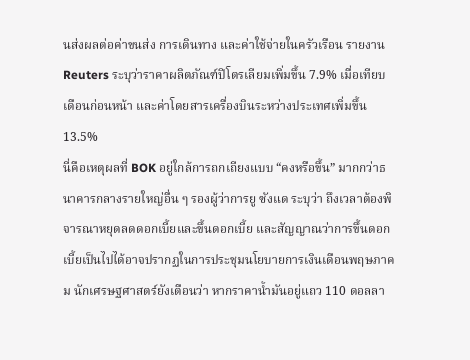นส่งผลต่อค่าขนส่ง การเดินทาง และค่าใช้จ่ายในครัวเรือน รายงาน Reuters ระบุว่าราคาผลิตภัณฑ์ปิโตรเลียมเพิ่มขึ้น 7.9% เมื่อเทียบเดือนก่อนหน้า และค่าโดยสารเครื่องบินระหว่างประเทศเพิ่มขึ้น 13.5%
นี่คือเหตุผลที่ BOK อยู่ใกล้การถกเถียงแบบ “คงหรือขึ้น” มากกว่าธนาคารกลางรายใหญ่อื่น ๆ รองผู้ว่าการยู ซังแด ระบุว่า ถึงเวลาต้องพิจารณาหยุดลดดอกเบี้ยและขึ้นดอกเบี้ย และสัญญาณว่าการขึ้นดอกเบี้ยเป็นไปได้อาจปรากฏในการประชุมนโยบายการเงินเดือนพฤษภาคม นักเศรษฐศาสตร์ยังเตือนว่า หากราคาน้ำมันอยู่แถว 110 ดอลลา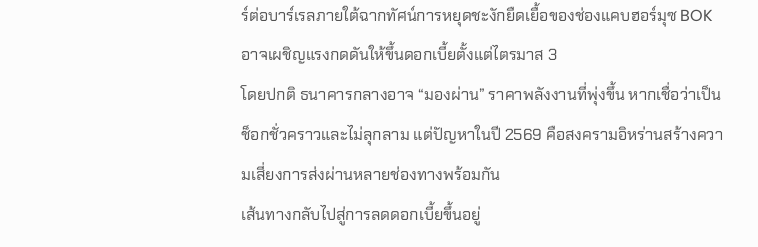ร์ต่อบาร์เรลภายใต้ฉากทัศน์การหยุดชะงักยืดเยื้อของช่องแคบฮอร์มุซ BOK อาจเผชิญแรงกดดันให้ขึ้นดอกเบี้ยตั้งแต่ไตรมาส 3
โดยปกติ ธนาคารกลางอาจ “มองผ่าน” ราคาพลังงานที่พุ่งขึ้น หากเชื่อว่าเป็นช็อกชั่วคราวและไม่ลุกลาม แต่ปัญหาในปี 2569 คือสงครามอิหร่านสร้างความเสี่ยงการส่งผ่านหลายช่องทางพร้อมกัน
เส้นทางกลับไปสู่การลดดอกเบี้ยขึ้นอยู่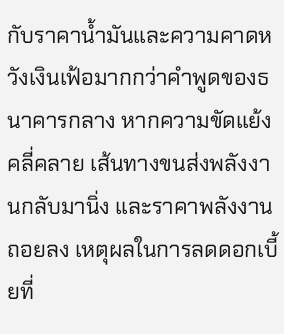กับราคาน้ำมันและความคาดหวังเงินเฟ้อมากกว่าคำพูดของธนาคารกลาง หากความขัดแย้งคลี่คลาย เส้นทางขนส่งพลังงานกลับมานิ่ง และราคาพลังงานถอยลง เหตุผลในการลดดอกเบี้ยที่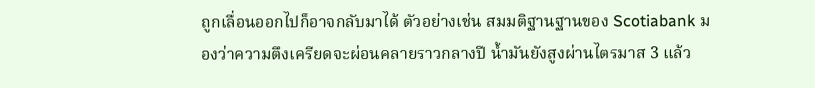ถูกเลื่อนออกไปก็อาจกลับมาได้ ตัวอย่างเช่น สมมติฐานฐานของ Scotiabank มองว่าความตึงเครียดจะผ่อนคลายราวกลางปี น้ำมันยังสูงผ่านไตรมาส 3 แล้ว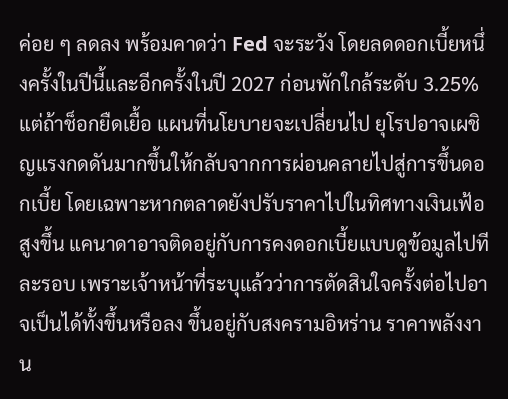ค่อย ๆ ลดลง พร้อมคาดว่า Fed จะระวัง โดยลดดอกเบี้ยหนึ่งครั้งในปีนี้และอีกครั้งในปี 2027 ก่อนพักใกล้ระดับ 3.25%
แต่ถ้าช็อกยืดเยื้อ แผนที่นโยบายจะเปลี่ยนไป ยุโรปอาจเผชิญแรงกดดันมากขึ้นให้กลับจากการผ่อนคลายไปสู่การขึ้นดอกเบี้ย โดยเฉพาะหากตลาดยังปรับราคาไปในทิศทางเงินเฟ้อสูงขึ้น แคนาดาอาจติดอยู่กับการคงดอกเบี้ยแบบดูข้อมูลไปทีละรอบ เพราะเจ้าหน้าที่ระบุแล้วว่าการตัดสินใจครั้งต่อไปอาจเป็นได้ทั้งขึ้นหรือลง ขึ้นอยู่กับสงครามอิหร่าน ราคาพลังงาน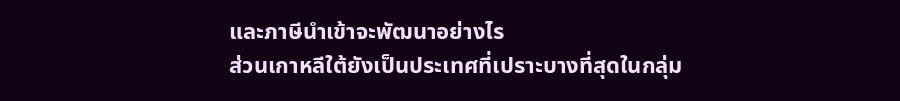และภาษีนำเข้าจะพัฒนาอย่างไร
ส่วนเกาหลีใต้ยังเป็นประเทศที่เปราะบางที่สุดในกลุ่ม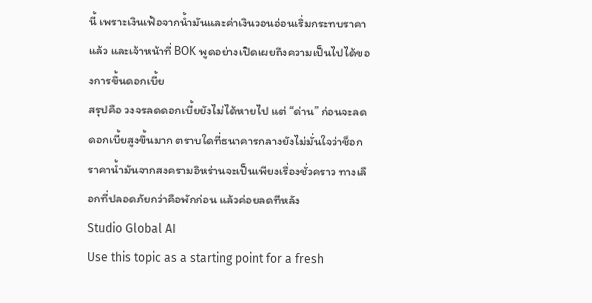นี้ เพราะเงินเฟ้อจากน้ำมันและค่าเงินวอนอ่อนเริ่มกระทบราคาแล้ว และเจ้าหน้าที่ BOK พูดอย่างเปิดเผยถึงความเป็นไปได้ของการขึ้นดอกเบี้ย
สรุปคือ วงจรลดดอกเบี้ยยังไม่ได้หายไป แต่ “ด่าน” ก่อนจะลดดอกเบี้ยสูงขึ้นมาก ตราบใดที่ธนาคารกลางยังไม่มั่นใจว่าช็อกราคาน้ำมันจากสงครามอิหร่านจะเป็นเพียงเรื่องชั่วคราว ทางเลือกที่ปลอดภัยกว่าคือพักก่อน แล้วค่อยลดทีหลัง
Studio Global AI
Use this topic as a starting point for a fresh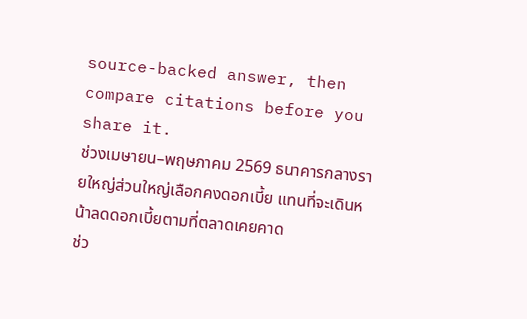source-backed answer, then compare citations before you share it.
ช่วงเมษายน–พฤษภาคม 2569 ธนาคารกลางรายใหญ่ส่วนใหญ่เลือกคงดอกเบี้ย แทนที่จะเดินหน้าลดดอกเบี้ยตามที่ตลาดเคยคาด
ช่ว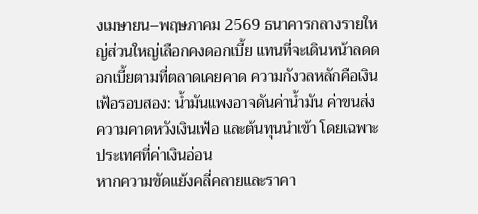งเมษายน–พฤษภาคม 2569 ธนาคารกลางรายใหญ่ส่วนใหญ่เลือกคงดอกเบี้ย แทนที่จะเดินหน้าลดดอกเบี้ยตามที่ตลาดเคยคาด ความกังวลหลักคือเงินเฟ้อรอบสอง: น้ำมันแพงอาจดันค่าน้ำมัน ค่าขนส่ง ความคาดหวังเงินเฟ้อ และต้นทุนนำเข้า โดยเฉพาะประเทศที่ค่าเงินอ่อน
หากความขัดแย้งคลี่คลายและราคา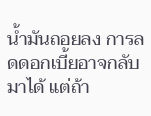น้ำมันถอยลง การลดดอกเบี้ยอาจกลับมาได้ แต่ถ้า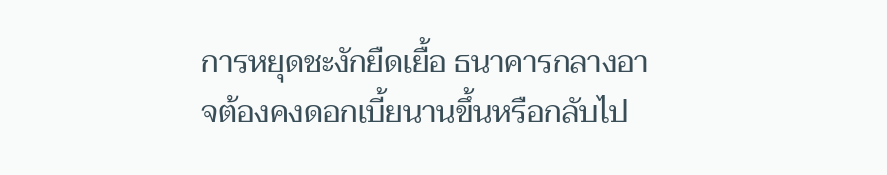การหยุดชะงักยืดเยื้อ ธนาคารกลางอาจต้องคงดอกเบี้ยนานขึ้นหรือกลับไป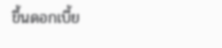ขึ้นดอกเบี้ย